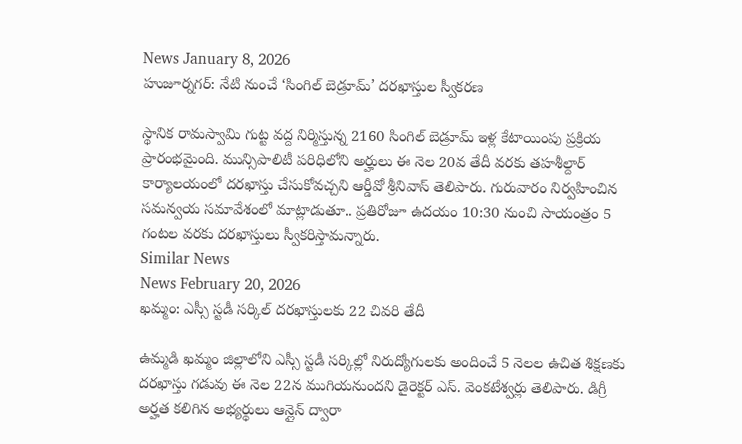News January 8, 2026
హుజూర్నగర్: నేటి నుంచే ‘సింగిల్ బెడ్రూమ్’ దరఖాస్తుల స్వీకరణ

స్థానిక రామస్వామి గుట్ట వద్ద నిర్మిస్తున్న 2160 సింగిల్ బెడ్రూమ్ ఇళ్ల కేటాయింపు ప్రక్రియ ప్రారంభమైంది. మున్సిపాలిటీ పరిధిలోని అర్హులు ఈ నెల 20వ తేదీ వరకు తహశీల్దార్ కార్యాలయంలో దరఖాస్తు చేసుకోవచ్చని ఆర్డీవో శ్రీనివాస్ తెలిపారు. గురువారం నిర్వహించిన సమన్వయ సమావేశంలో మాట్లాడుతూ.. ప్రతిరోజూ ఉదయం 10:30 నుంచి సాయంత్రం 5 గంటల వరకు దరఖాస్తులు స్వీకరిస్తామన్నారు.
Similar News
News February 20, 2026
ఖమ్మం: ఎస్సీ స్టడీ సర్కిల్ దరఖాస్తులకు 22 చివరి తేదీ

ఉమ్మడి ఖమ్మం జిల్లాలోని ఎస్సీ స్టడీ సర్కిల్లో నిరుద్యోగులకు అందించే 5 నెలల ఉచిత శిక్షణకు దరఖాస్తు గడువు ఈ నెల 22న ముగియనుందని డైరెక్టర్ ఎస్. వెంకటేశ్వర్లు తెలిపారు. డిగ్రీ అర్హత కలిగిన అభ్యర్థులు ఆన్లైన్ ద్వారా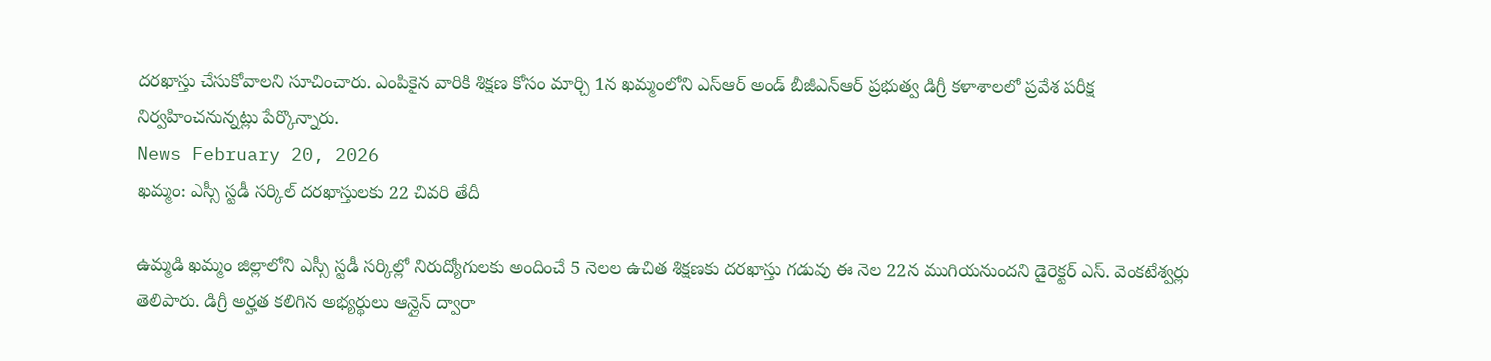దరఖాస్తు చేసుకోవాలని సూచించారు. ఎంపికైన వారికి శిక్షణ కోసం మార్చి 1న ఖమ్మంలోని ఎస్ఆర్ అండ్ బీజీఎన్ఆర్ ప్రభుత్వ డిగ్రీ కళాశాలలో ప్రవేశ పరీక్ష నిర్వహించనున్నట్లు పేర్కొన్నారు.
News February 20, 2026
ఖమ్మం: ఎస్సీ స్టడీ సర్కిల్ దరఖాస్తులకు 22 చివరి తేదీ

ఉమ్మడి ఖమ్మం జిల్లాలోని ఎస్సీ స్టడీ సర్కిల్లో నిరుద్యోగులకు అందించే 5 నెలల ఉచిత శిక్షణకు దరఖాస్తు గడువు ఈ నెల 22న ముగియనుందని డైరెక్టర్ ఎస్. వెంకటేశ్వర్లు తెలిపారు. డిగ్రీ అర్హత కలిగిన అభ్యర్థులు ఆన్లైన్ ద్వారా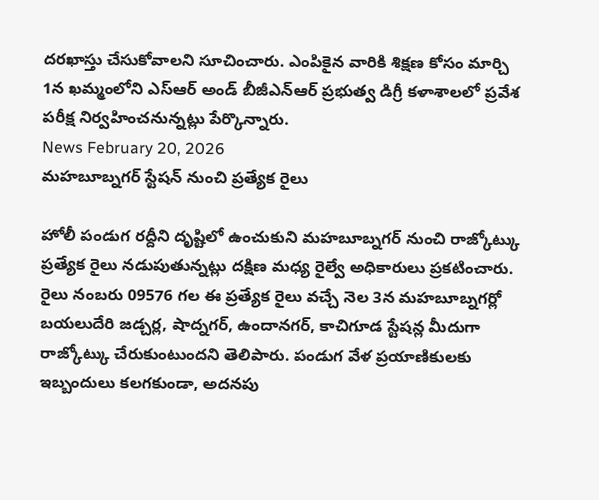దరఖాస్తు చేసుకోవాలని సూచించారు. ఎంపికైన వారికి శిక్షణ కోసం మార్చి 1న ఖమ్మంలోని ఎస్ఆర్ అండ్ బీజీఎన్ఆర్ ప్రభుత్వ డిగ్రీ కళాశాలలో ప్రవేశ పరీక్ష నిర్వహించనున్నట్లు పేర్కొన్నారు.
News February 20, 2026
మహబూబ్నగర్ స్టేషన్ నుంచి ప్రత్యేక రైలు

హోలీ పండుగ రద్దీని దృష్టిలో ఉంచుకుని మహబూబ్నగర్ నుంచి రాజ్కోట్కు ప్రత్యేక రైలు నడుపుతున్నట్లు దక్షిణ మధ్య రైల్వే అధికారులు ప్రకటించారు. రైలు నంబరు 09576 గల ఈ ప్రత్యేక రైలు వచ్చే నెల 3న మహబూబ్నగర్లో బయలుదేరి జడ్చర్ల, షాద్నగర్, ఉందానగర్, కాచిగూడ స్టేషన్ల మీదుగా రాజ్కోట్కు చేరుకుంటుందని తెలిపారు. పండుగ వేళ ప్రయాణికులకు ఇబ్బందులు కలగకుండా, అదనపు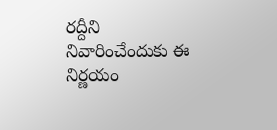రద్దీని నివారించేందుకు ఈ నిర్ణయం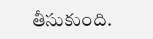తీసుకుంది.